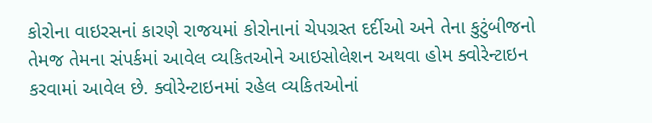કોરોના વાઇરસનાં કારણે રાજયમાં કોરોનાનાં ચેપગ્રસ્ત દર્દીઓ અને તેના કુટુંબીજનો તેમજ તેમના સંપર્કમાં આવેલ વ્યકિતઓને આઇસોલેશન અથવા હોમ ક્વોરેન્ટાઇન કરવામાં આવેલ છે. ક્વોરેન્ટાઇનમાં રહેલ વ્યકિતઓનાં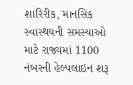શારિરીક, માનસિક સ્વાસ્થયની સમસ્યાઓ માટે રાજ્યમાં 1100 નંબરની હેલ્પલાઇન શરૂ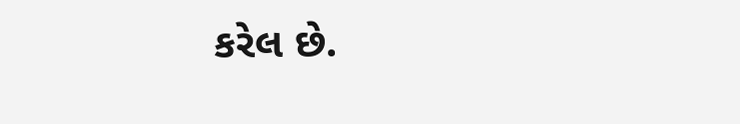કરેલ છે.